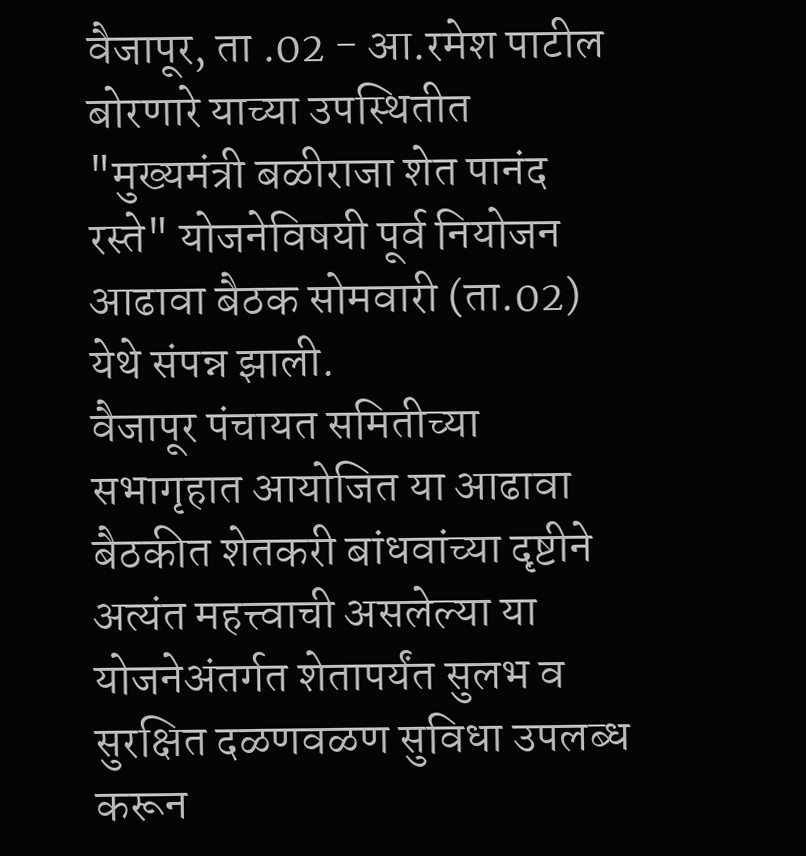वैजापूर, ता .02 - आ.रमेश पाटील बोरणारे याच्या उपस्थितीत "मुख्यमंत्री बळीराजा शेत पानंद रस्ते" योजनेविषयी पूर्व नियोजन आढावा बैठक सोमवारी (ता.02) येथे संपन्न झाली.
वैजापूर पंचायत समितीच्या सभागृहात आयोजित या आढावा बैठकीत शेतकरी बांधवांच्या दृष्टीने अत्यंत महत्त्वाची असलेल्या या योजनेअंतर्गत शेतापर्यंत सुलभ व सुरक्षित दळणवळण सुविधा उपलब्ध करून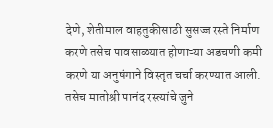देणे, शेतीमाल वाहतुकीसाठी सुसज्ज रस्ते निर्माण करणे तसेच पावसाळ्यात होणाऱ्या अडचणी कमी करणे या अनुषंगाने विस्तृत चर्चा करण्यात आली.
तसेच मातोश्री पानंद रस्त्यांचे जुने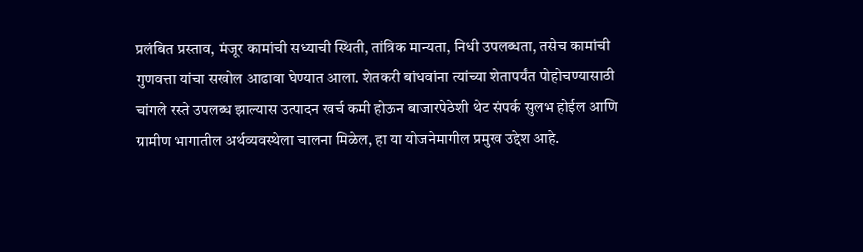प्रलंबित प्रस्ताव, मंजूर कामांची सध्याची स्थिती, तांत्रिक मान्यता, निधी उपलब्धता, तसेच कामांची गुणवत्ता यांचा सखोल आढावा घेण्यात आला. शेतकरी बांधवांना त्यांच्या शेतापर्यंत पोहोचण्यासाठी चांगले रस्ते उपलब्ध झाल्यास उत्पादन खर्च कमी होऊन बाजारपेठेशी थेट संपर्क सुलभ होईल आणि ग्रामीण भागातील अर्थव्यवस्थेला चालना मिळेल, हा या योजनेमागील प्रमुख उद्देश आहे.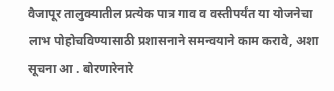वैजापूर तालुक्यातील प्रत्येक पात्र गाव व वस्तीपर्यंत या योजनेचा लाभ पोहोचविण्यासाठी प्रशासनाने समन्वयाने काम करावे, अशा सूचना आ . बोरणारेनारे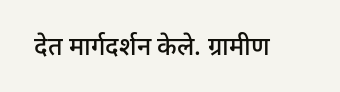देत मार्गदर्शन केले. ग्रामीण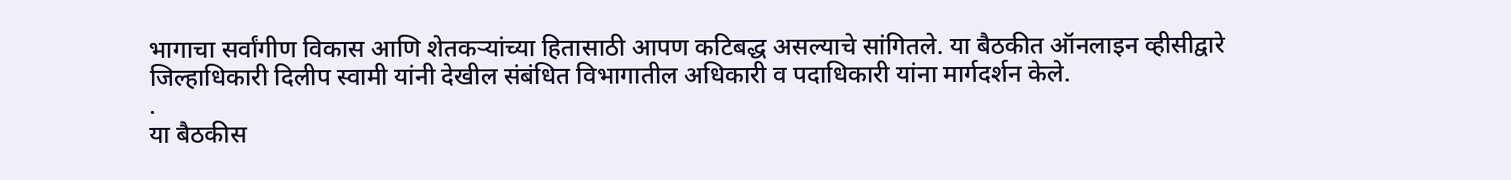भागाचा सर्वांगीण विकास आणि शेतकऱ्यांच्या हितासाठी आपण कटिबद्ध असल्याचे सांगितले. या बैठकीत ऑनलाइन व्हीसीद्वारे जिल्हाधिकारी दिलीप स्वामी यांनी देखील संबंधित विभागातील अधिकारी व पदाधिकारी यांना मार्गदर्शन केले.
.
या बैठकीस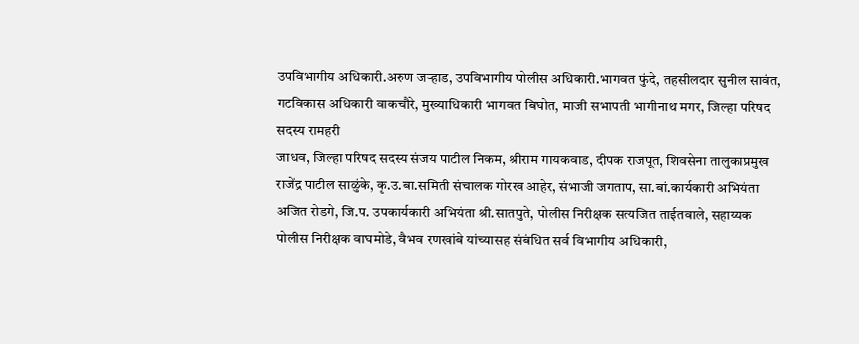उपविभागीय अधिकारी.अरुण जऱ्हाड, उपविभागीय पोलीस अधिकारी.भागवत फुंदे, तहसीलदार सुनील सावंत, गटविकास अधिकारी वाकचौरे, मुख्याधिकारी भागवत बिघोत, माजी सभापती भागीनाथ मगर, जिल्हा परिषद सदस्य रामहरी
जाधव, जिल्हा परिषद सदस्य संजय पाटील निकम, श्रीराम गायकवाड, दीपक राजपूत, शिवसेना तालुकाप्रमुख राजेंद्र पाटील साळुंके, कृ.उ.बा.समिती संचालक गोरख आहेर, संभाजी जगताप, सा.बां.कार्यकारी अभियंता अजित रोडगे, जि.प. उपकार्यकारी अभियंता श्री.सातपुते, पोलीस निरीक्षक सत्यजित ताईतवाले, सहाय्यक पोलीस निरीक्षक वाघमोडे, वैभव रणखांबे यांच्यासह संबंधित सर्व विभागीय अधिकारी,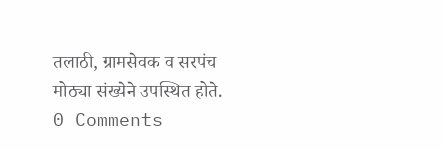तलाठी, ग्रामसेवक व सरपंच मोठ्या संख्येने उपस्थित होते.
0 Comments